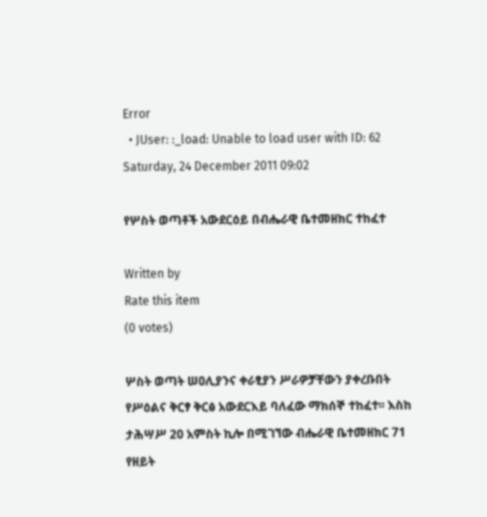Error
  • JUser: :_load: Unable to load user with ID: 62
Saturday, 24 December 2011 09:02

የሦስት ወጣቶች አውደርዕይ በብሔራዊ ቤተመዘክር ተከፈተ

Written by
Rate this item
(0 votes)

ሦስት ወጣት ሠዐሊያንና ቀራፂያን ሥራዎቻቸውን ያቀረቡበት የሥዕልና ቅርፃ ቅርፅ አውደርእይ ባለፈው ማክሰኞ ተከፈተ፡፡ እስከ ታሕሣሥ 20 አምስት ኪሎ በሚገኘው ብሔራዊ ቤተመዘክር 71 የዘይት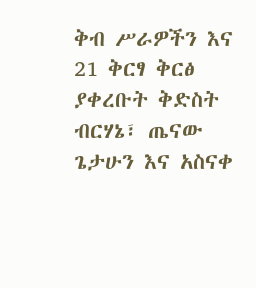ቅብ ሥራዎችን እና 21 ቅርፃ ቅርፅ ያቀረቡት ቅድስት ብርሃኔ፣ ጤናው ጌታሁን እና አስናቀ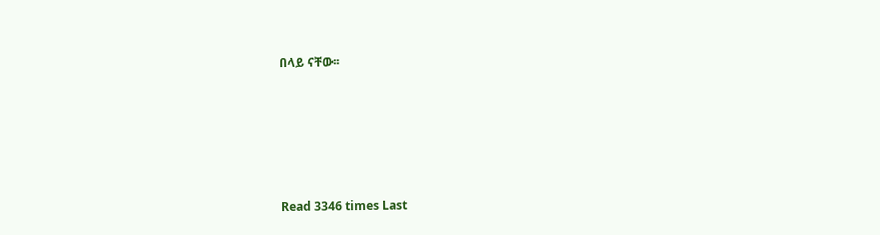በላይ ናቸው፡፡





Read 3346 times Last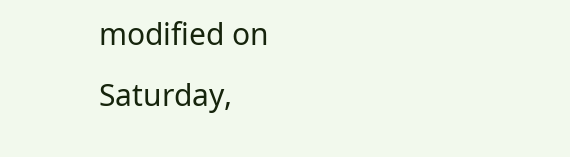modified on Saturday,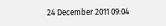24 December 2011 09:04